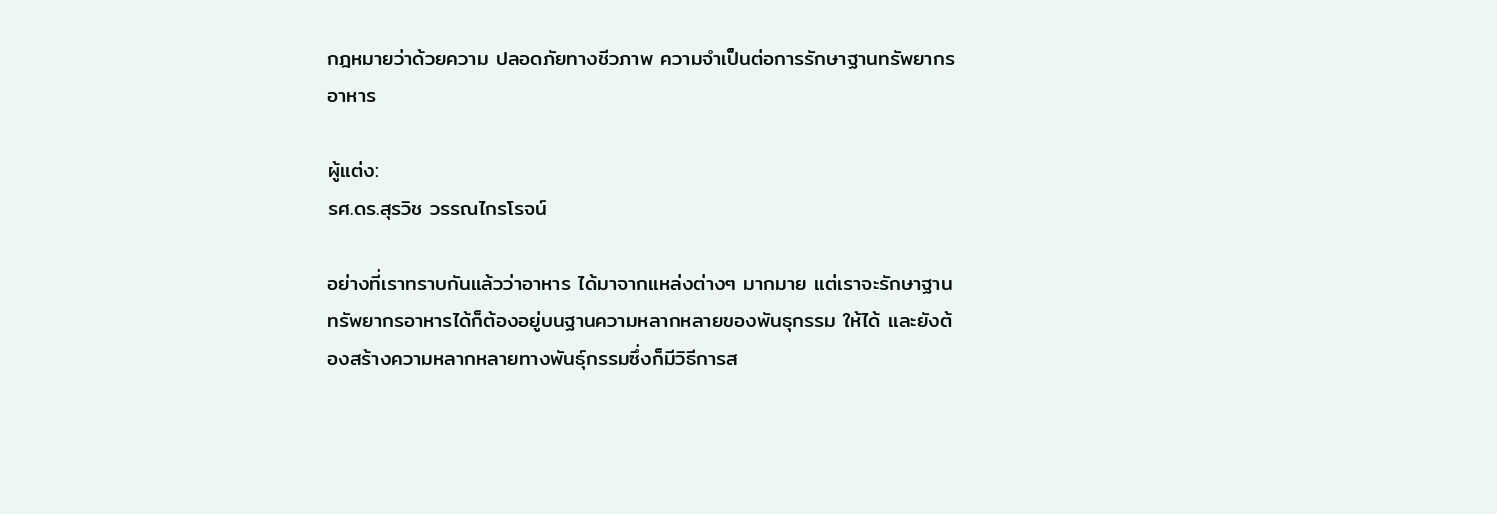กฎหมายว่าด้วยความ ปลอดภัยทางชีวภาพ ความจำเป็นต่อการรักษาฐานทรัพยากรอาหาร

ผู้แต่ง:
รศ.ดร.สุรวิช วรรณไกรโรจน์

อย่างที่เราทราบกันแล้วว่าอาหาร ได้มาจากแหล่งต่างๆ มากมาย แต่เราจะรักษาฐานทรัพยากรอาหารได้ก็ต้องอยู่บนฐานความหลากหลายของพันธุกรรม ให้ได้ และยังต้องสร้างความหลากหลายทางพันธุ์กรรมซึ่งก็มีวิธีการส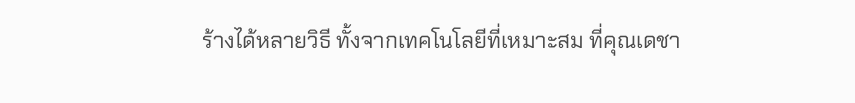ร้างได้หลายวิธี ทั้งจากเทคโนโลยีที่เหมาะสม ที่คุณเดชา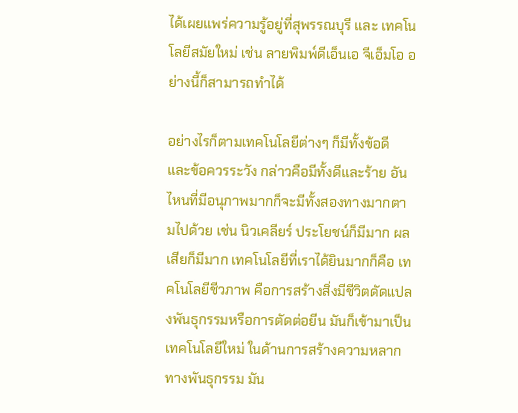ได้เผยแพร่ความรู้อยู่ที่สุพรรณบุรี และ เทคโนโลยีสมัยใหม่ เช่น ลายพิมพ์ดีเอ็นเอ จีเอ็มโอ อย่างนี้ก็สามารถทำได้

อย่างไรก็ตามเทคโนโลยีต่างๆ ก็มีทั้งข้อดี และข้อควรระวัง กล่าวคือมีทั้งดีและร้าย อันไหนที่มีอนุภาพมากก็จะมีทั้งสองทางมากตามไปด้วย เช่น นิวเคลียร์ ประโยชน์ก็มีมาก ผลเสียก็มีมาก เทคโนโลยีที่เราได้ยินมากก็คือ เทคโนโลยีชีวภาพ คือการสร้างสิ่งมีชีวิตดัดแปลงพันธุกรรมหรือการตัดต่อยีน มันก็เข้ามาเป็นเทคโนโลยีใหม่ ในด้านการสร้างความหลากทางพันธุกรรม มัน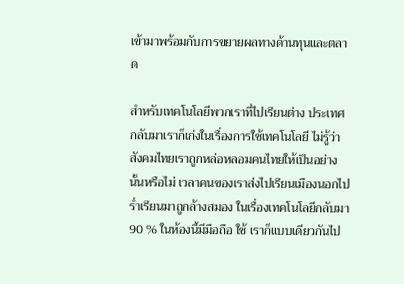เข้ามาพร้อมกับการขยายผลทางด้านทุนและตลาด

สำหรับเทคโนโลยีพวกเราที่ไปเรียนต่าง ประเทศ กลับมาเราก็เก่งในเรื่องการใช้เทคโนโลยี ไม่รู้ว่าสังคมไทยเราถูกหล่อหลอมคนไทยให้เป็นอย่างนั้นหรือไม่ เวลาคนของเราส่งไปเรียนเมืองนอกไปร่ำเรียนมาถูกล้างสมอง ในเรื่องเทคโนโลยีกลับมา 90 % ในห้องนี้มีมือถือ ใช้ เราก็แบบเดียวกันไป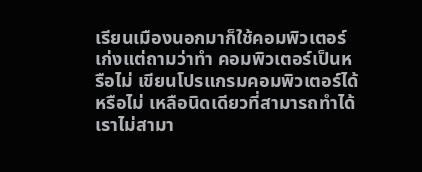เรียนเมืองนอกมาก็ใช้คอมพิวเตอร์เก่งแต่ถามว่าทำ คอมพิวเตอร์เป็นหรือไม่ เขียนโปรแกรมคอมพิวเตอร์ได้ หรือไม่ เหลือนิดเดียวที่สามารถทำได้ เราไม่สามา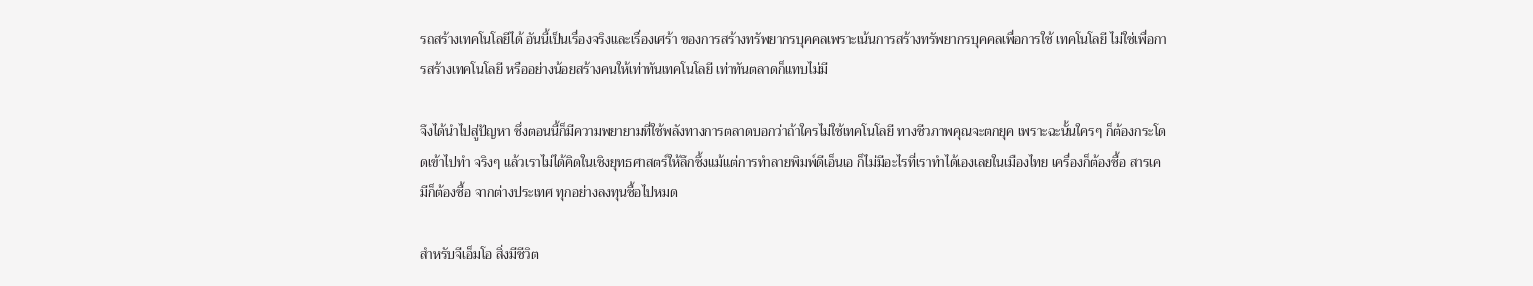รถสร้างเทคโนโลยีได้ อันนี้เป็นเรื่องจริงและเรื่องเศร้า ของการสร้างทรัพยากรบุคคลเพราะเน้นการสร้างทรัพยากรบุคคลเพื่อการใช้ เทคโนโลยี ไม่ใช่เพื่อการสร้างเทคโนโลยี หรืออย่างน้อยสร้างคนให้เท่าทันเทคโนโลยี เท่าทันตลาดก็แทบไม่มี

จึงได้นำไปสู่ปัญหา ซึ่งตอนนี้ก็มีความพยายามที่ใช้พลังทางการตลาดบอกว่าถ้าใครไม่ใช้เทคโนโลยี ทางชีวภาพคุณจะตกยุค เพราะฉะนั้นใครๆ ก็ต้องกระโดดเข้าไปทำ จริงๆ แล้วเราไม่ได้คิดในเชิงยุทธศาสตร์ให้ลึกซึ้งแม้แต่การทำลายพิมพ์ดีเอ็นเอ ก็ไม่มีอะไรที่เราทำได้เองเลยในเมืองไทย เครื่องก็ต้องซื้อ สารเคมีก็ต้องซื้อ จากต่างประเทศ ทุกอย่างลงทุนซื้อไปหมด

สำหรับจีเอ็มโอ สิ่งมีชีวิต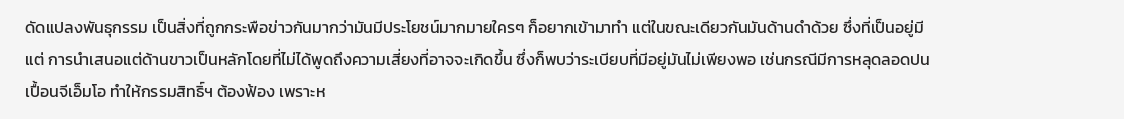ดัดแปลงพันธุกรรม เป็นสิ่งที่ถูกกระพือข่าวกันมากว่ามันมีประโยชน์มากมายใครๆ ก็อยากเข้ามาทำ แต่ในขณะเดียวกันมันด้านดำด้วย ซึ่งที่เป็นอยู่มีแต่ การนำเสนอแต่ด้านขาวเป็นหลักโดยที่ไม่ได้พูดถึงความเสี่ยงที่อาจจะเกิดขึ้น ซึ่งก็พบว่าระเบียบที่มีอยู่มันไม่เพียงพอ เช่นกรณีมีการหลุดลอดปนเปื้อนจีเอ็มโอ ทำให้กรรมสิทธิ์ฯ ต้องฟ้อง เพราะห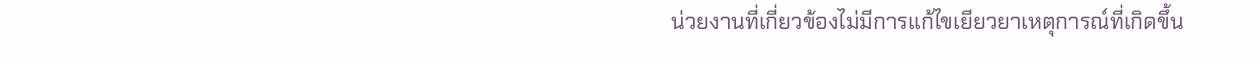น่วยงานที่เกี่ยวข้องไม่มีการแก้ไขเยียวยาเหตุการณ์ที่เกิดขึ้น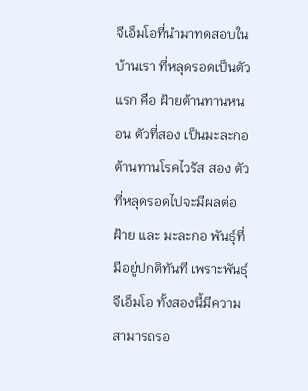จีเอ็มโอที่นำมาทดสอบในบ้านเรา ที่หลุดรอดเป็นตัวแรก คือ ฝ้ายต้านทานหนอน ตัวที่สอง เป็นมะละกอต้านทานโรคไวรัส สอง ตัวที่หลุดรอดไปจะมีผลต่อฝ้าย และ มะละกอ พันธุ์ที่มีอยู่ปกติทันที เพราะพันธุ์จีเอ็มโอ ทั้งสองนี้มีความสามารถรอ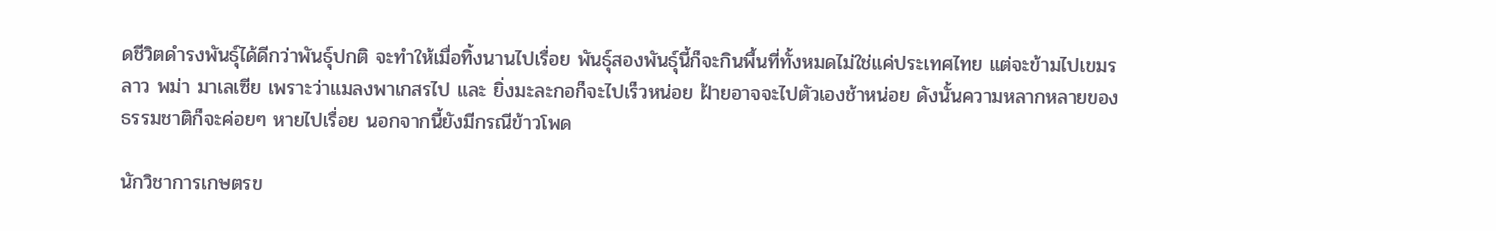ดชีวิตดำรงพันธุ์ได้ดีกว่าพันธุ์ปกติ จะทำให้เมื่อทิ้งนานไปเรื่อย พันธุ์สองพันธุ์นี้ก็จะกินพื้นที่ทั้งหมดไม่ใช่แค่ประเทศไทย แต่จะข้ามไปเขมร ลาว พม่า มาเลเซีย เพราะว่าแมลงพาเกสรไป และ ยิ่งมะละกอก็จะไปเร็วหน่อย ฝ้ายอาจจะไปตัวเองช้าหน่อย ดังนั้นความหลากหลายของธรรมชาติก็จะค่อยๆ หายไปเรื่อย นอกจากนี้ยังมีกรณีข้าวโพด

นักวิชาการเกษตรข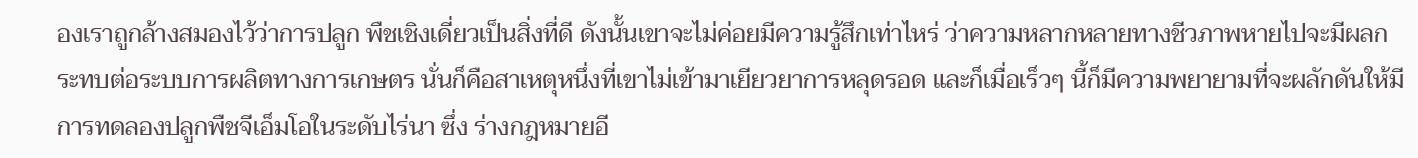องเราถูกล้างสมองไว้ว่าการปลูก พืชเชิงเดี่ยวเป็นสิ่งที่ดี ดังนั้นเขาจะไม่ค่อยมีความรู้สึกเท่าไหร่ ว่าความหลากหลายทางชีวภาพหายไปจะมีผลกระทบต่อระบบการผลิตทางการเกษตร นั่นก็คือสาเหตุหนึ่งที่เขาไม่เข้ามาเยียวยาการหลุดรอด และก็เมื่อเร็วๆ นี้ก็มีความพยายามที่จะผลักดันให้มีการทดลองปลูกพืชจีเอ็มโอในระดับไร่นา ซึ่ง ร่างกฎหมายอี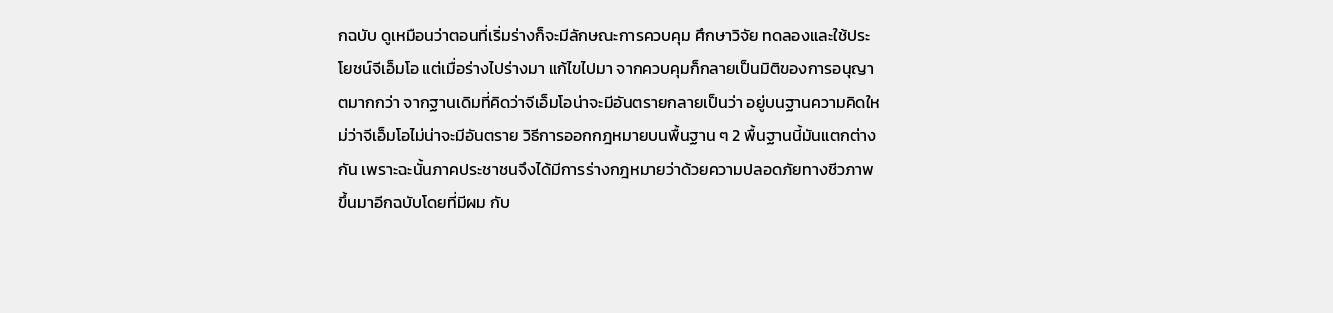กฉบับ ดูเหมือนว่าตอนที่เริ่มร่างก็จะมีลักษณะการควบคุม ศึกษาวิจัย ทดลองและใช้ประโยชน์จีเอ็มโอ แต่เมื่อร่างไปร่างมา แก้ไขไปมา จากควบคุมก็กลายเป็นมิติของการอนุญาตมากกว่า จากฐานเดิมที่คิดว่าจีเอ็มโอน่าจะมีอันตรายกลายเป็นว่า อยู่บนฐานความคิดใหม่ว่าจีเอ็มโอไม่น่าจะมีอันตราย วิธีการออกกฎหมายบนพื้นฐาน ๆ 2 พื้นฐานนี้มันแตกต่างกัน เพราะฉะนั้นภาคประชาชนจึงได้มีการร่างกฎหมายว่าด้วยความปลอดภัยทางชีวภาพ ขึ้นมาอีกฉบับโดยที่มีผม กับ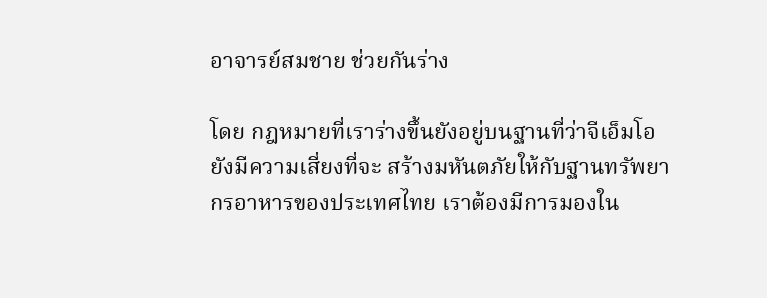อาจารย์สมชาย ช่วยกันร่าง

โดย กฎหมายที่เราร่างขึ้นยังอยู่บนฐานที่ว่าจีเอ็มโอยังมีความเสี่ยงที่จะ สร้างมหันตภัยให้กับฐานทรัพยากรอาหารของประเทศไทย เราต้องมีการมองใน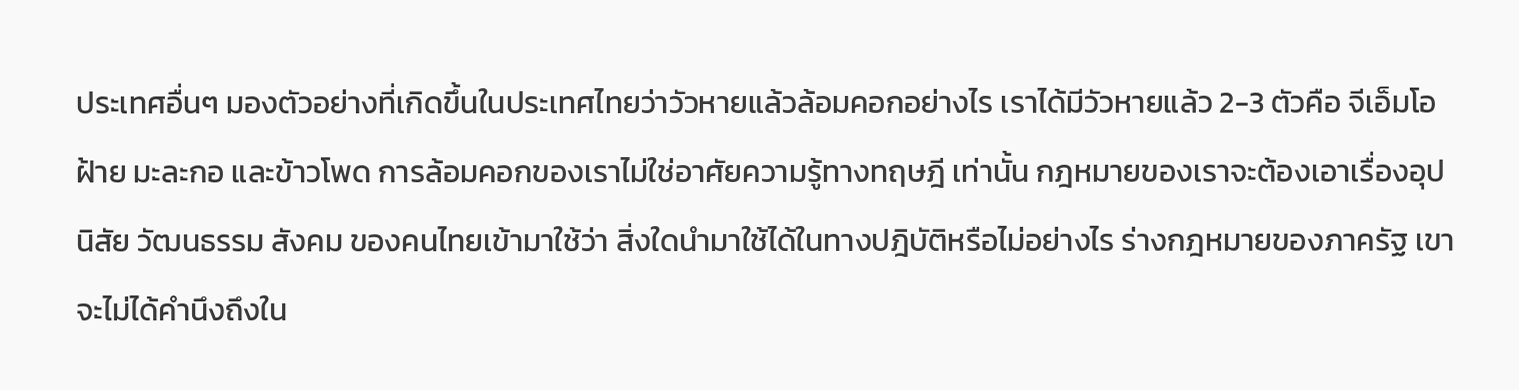ประเทศอื่นๆ มองตัวอย่างที่เกิดขึ้นในประเทศไทยว่าวัวหายแล้วล้อมคอกอย่างไร เราได้มีวัวหายแล้ว 2-3 ตัวคือ จีเอ็มโอฝ้าย มะละกอ และข้าวโพด การล้อมคอกของเราไม่ใช่อาศัยความรู้ทางทฤษฎี เท่านั้น กฎหมายของเราจะต้องเอาเรื่องอุปนิสัย วัฒนธรรม สังคม ของคนไทยเข้ามาใช้ว่า สิ่งใดนำมาใช้ได้ในทางปฎิบัติหรือไม่อย่างไร ร่างกฎหมายของภาครัฐ เขาจะไม่ได้คำนึงถึงใน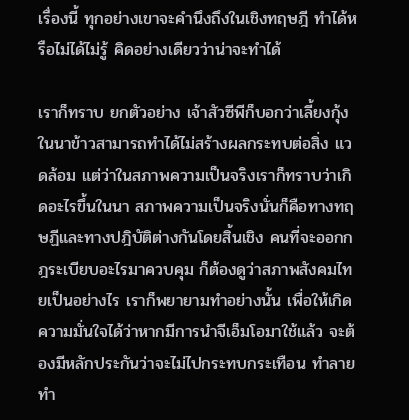เรื่องนี้ ทุกอย่างเขาจะคำนึงถึงในเชิงทฤษฎี ทำได้หรือไม่ได้ไม่รู้ คิดอย่างเดียวว่าน่าจะทำได้

เราก็ทราบ ยกตัวอย่าง เจ้าสัวซีพีก็บอกว่าเลี้ยงกุ้งในนาข้าวสามารถทำได้ไม่สร้างผลกระทบต่อสิ่ง แวดล้อม แต่ว่าในสภาพความเป็นจริงเราก็ทราบว่าเกิดอะไรขึ้นในนา สภาพความเป็นจริงนั่นก็คือทางทฤษฏีและทางปฎิบัติต่างกันโดยสิ้นเชิง คนที่จะออกกฎระเบียบอะไรมาควบคุม ก็ต้องดูว่าสภาพสังคมไทยเป็นอย่างไร เราก็พยายามทำอย่างนั้น เพื่อให้เกิดความมั่นใจได้ว่าหากมีการนำจีเอ็มโอมาใช้แล้ว จะต้องมีหลักประกันว่าจะไม่ไปกระทบกระเทือน ทำลาย ทำ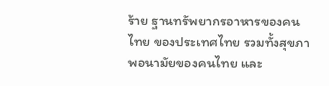ร้าย ฐานทรัพยากรอาหารของคนไทย ของประเทศไทย รวมทั้งสุขภาพอนามัยของคนไทย และ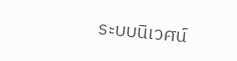ระบบนิเวศน์